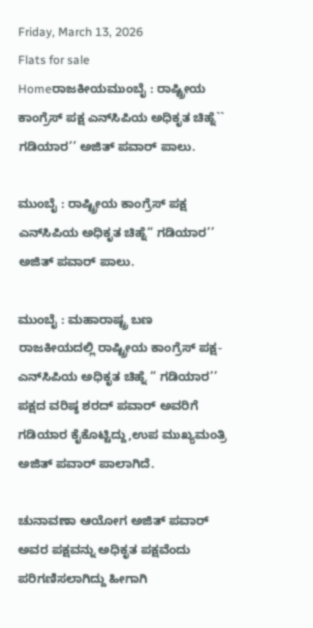Friday, March 13, 2026
Flats for sale
Homeರಾಜಕೀಯಮುಂಬೈ : ರಾಷ್ಟ್ರೀಯ ಕಾಂಗ್ರೆಸ್ ಪಕ್ಷ ಎನ್‌ಸಿಪಿಯ ಅಧಿಕೃತ ಚಿಹ್ನೆ`` ಗಡಿಯಾರ’’ ಅಜಿತ್ ಪವಾರ್ ಪಾಲು.

ಮುಂಬೈ : ರಾಷ್ಟ್ರೀಯ ಕಾಂಗ್ರೆಸ್ ಪಕ್ಷ ಎನ್‌ಸಿಪಿಯ ಅಧಿಕೃತ ಚಿಹ್ನೆ“ ಗಡಿಯಾರ’’ ಅಜಿತ್ ಪವಾರ್ ಪಾಲು.

ಮುಂಬೈ : ಮಹಾರಾಷ್ಟ್ರ ಬಣ ರಾಜಕೀಯದಲ್ಲಿ ರಾಷ್ಟ್ರೀಯ ಕಾಂಗ್ರೆಸ್ ಪಕ್ಷ- ಎನ್‌ಸಿಪಿಯ ಅಧಿಕೃತ ಚಿಹ್ನೆ “ ಗಡಿಯಾರ’’ ಪಕ್ಷದ ವರಿಷ್ಠ ಶರದ್ ಪವಾರ್ ಅವರಿಗೆ ಗಡಿಯಾರ ಕೈಕೊಟ್ಟಿದ್ದು,ಉಪ ಮುಖ್ಯಮಂತ್ರಿ ಅಜಿತ್ ಪವಾರ್ ಪಾಲಾಗಿದೆ.

ಚುನಾವಣಾ ಆಯೋಗ ಅಜಿತ್ ಪವಾರ್ ಅವರ ಪಕ್ಷವನ್ನು ಅಧಿಕೃತ ಪಕ್ಷವೆಂದು ಪರಿಗಣಿಸಲಾಗಿದ್ದು ಹೀಗಾಗಿ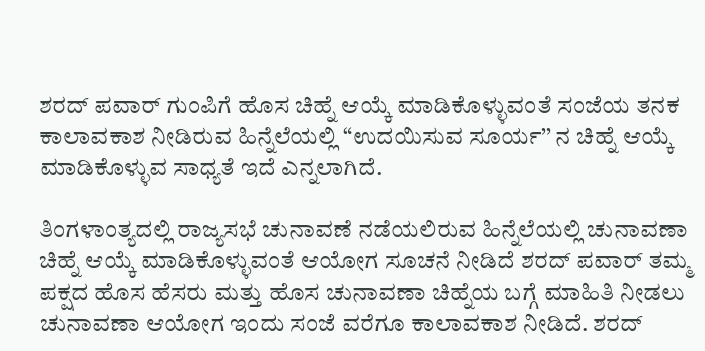ಶರದ್ ಪವಾರ್ ಗುಂಪಿಗೆ ಹೊಸ ಚಿಹ್ನೆ ಆಯ್ಕೆ ಮಾಡಿಕೊಳ್ಳುವಂತೆ ಸಂಜೆಯ ತನಕ ಕಾಲಾವಕಾಶ ನೀಡಿರುವ ಹಿನ್ನೆಲೆಯಲ್ಲಿ “ಉದಯಿಸುವ ಸೂರ್ಯ’’ ನ ಚಿಹ್ನೆ ಆಯ್ಕೆ ಮಾಡಿಕೊಳ್ಳುವ ಸಾಧ್ಯತೆ ಇದೆ ಎನ್ನಲಾಗಿದೆ.

ತಿಂಗಳಾಂತ್ಯದಲ್ಲಿ ರಾಜ್ಯಸಭೆ ಚುನಾವಣೆ ನಡೆಯಲಿರುವ ಹಿನ್ನೆಲೆಯಲ್ಲಿ ಚುನಾವಣಾ ಚಿಹ್ನೆ ಆಯ್ಕೆ ಮಾಡಿಕೊಳ್ಳುವಂತೆ ಆಯೋಗ ಸೂಚನೆ ನೀಡಿದೆ ಶರದ್ ಪವಾರ್ ತಮ್ಮ ಪಕ್ಷದ ಹೊಸ ಹೆಸರು ಮತ್ತು ಹೊಸ ಚುನಾವಣಾ ಚಿಹ್ನೆಯ ಬಗ್ಗೆ ಮಾಹಿತಿ ನೀಡಲು ಚುನಾವಣಾ ಆಯೋಗ ಇಂದು ಸಂಜೆ ವರೆಗೂ ಕಾಲಾವಕಾಶ ನೀಡಿದೆ. ಶರದ್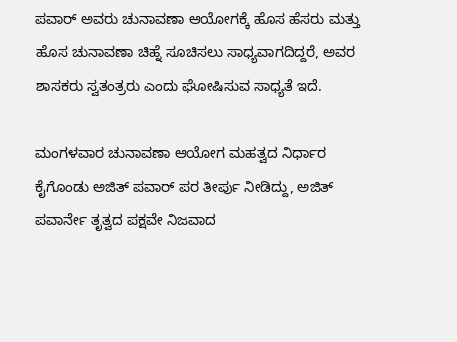ಪವಾರ್ ಅವರು ಚುನಾವಣಾ ಆಯೋಗಕ್ಕೆ ಹೊಸ ಹೆಸರು ಮತ್ತು ಹೊಸ ಚುನಾವಣಾ ಚಿಹ್ನೆ ಸೂಚಿಸಲು ಸಾಧ್ಯವಾಗದಿದ್ದರೆ, ಅವರ ಶಾಸಕರು ಸ್ವತಂತ್ರರು ಎಂದು ಘೋಷಿಸುವ ಸಾಧ್ಯತೆ ಇದೆ.

ಮಂಗಳವಾರ ಚುನಾವಣಾ ಆಯೋಗ ಮಹತ್ವದ ನಿರ್ಧಾರ ಕೈಗೊಂಡು ಅಜಿತ್ ಪವಾರ್ ಪರ ತೀರ್ಪು ನೀಡಿದ್ದು, ಅಜಿತ್ ಪವಾರ್ನೇ ತೃತ್ವದ ಪಕ್ಷವೇ ನಿಜವಾದ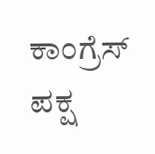ಕಾಂಗ್ರೆಸ್ ಪಕ್ಷ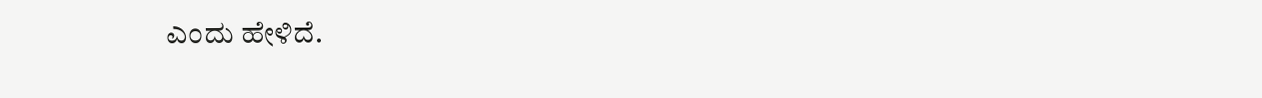ಎಂದು ಹೇಳಿದೆ.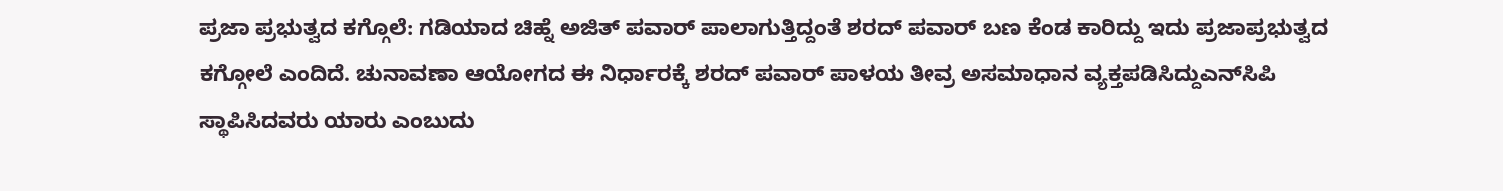ಪ್ರಜಾ ಪ್ರಭುತ್ವದ ಕಗ್ಗೊಲೆ: ಗಡಿಯಾದ ಚಿಹ್ನೆ ಅಜಿತ್ ಪವಾರ್ ಪಾಲಾಗುತ್ತಿದ್ದಂತೆ ಶರದ್ ಪವಾರ್ ಬಣ ಕೆಂಡ ಕಾರಿದ್ದು ಇದು ಪ್ರಜಾಪ್ರಭುತ್ವದ ಕಗ್ಗೋಲೆ ಎಂದಿದೆ. ಚುನಾವಣಾ ಆಯೋಗದ ಈ ನಿರ್ಧಾರಕ್ಕೆ ಶರದ್ ಪವಾರ್ ಪಾಳಯ ತೀವ್ರ ಅಸಮಾಧಾನ ವ್ಯಕ್ತಪಡಿಸಿದ್ದುಎನ್‌ಸಿಪಿ ಸ್ಥಾಪಿಸಿದವರು ಯಾರು ಎಂಬುದು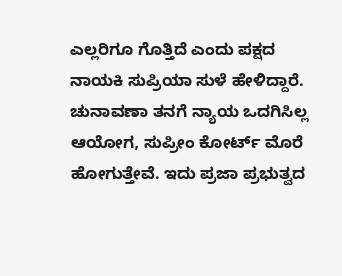ಎಲ್ಲರಿಗೂ ಗೊತ್ತಿದೆ ಎಂದು ಪಕ್ಷದ ನಾಯಕಿ ಸುಪ್ರಿಯಾ ಸುಳೆ ಹೇಳಿದ್ದಾರೆ. ಚುನಾವಣಾ ತನಗೆ ನ್ಯಾಯ ಒದಗಿಸಿಲ್ಲ ಆಯೋಗ, ಸುಪ್ರೀಂ ಕೋರ್ಟ್ ಮೊರೆ ಹೋಗುತ್ತೇವೆ. ಇದು ಪ್ರಜಾ ಪ್ರಭುತ್ವದ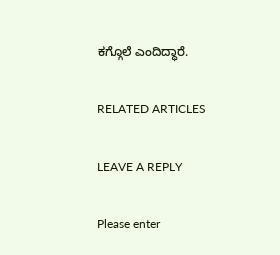ಕಗ್ಗೊಲೆ ಎಂದಿದ್ಧಾರೆ.

RELATED ARTICLES

LEAVE A REPLY

Please enter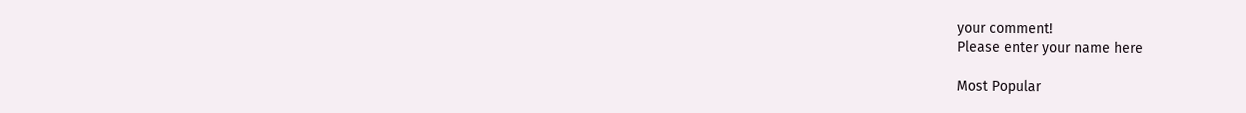your comment!
Please enter your name here

Most Popular